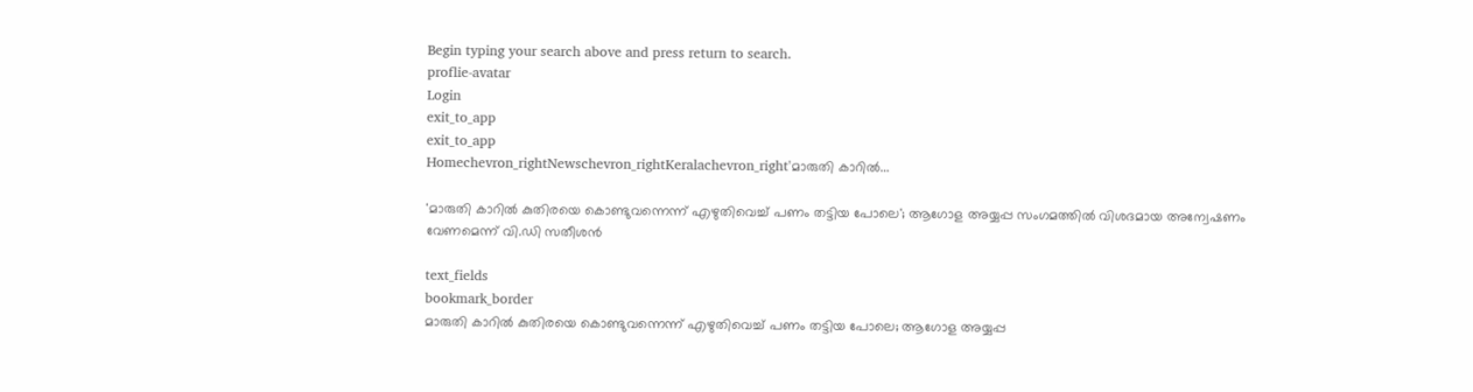Begin typing your search above and press return to search.
proflie-avatar
Login
exit_to_app
exit_to_app
Homechevron_rightNewschevron_rightKeralachevron_right'മാരുതി കാറില്‍...

'മാരുതി കാറില്‍ കുതിരയെ കൊണ്ടുവന്നെന്ന് എഴുതിവെച്ച് പണം തട്ടിയ പോലെ'; ആഗോള അയ്യപ്പ സംഗമത്തിൽ വിശദമായ അന്വേഷണം വേണമെന്ന് വി.ഡി സതീശൻ

text_fields
bookmark_border
മാരുതി കാറില്‍ കുതിരയെ കൊണ്ടുവന്നെന്ന് എഴുതിവെച്ച് പണം തട്ടിയ പോലെ; ആഗോള അയ്യപ്പ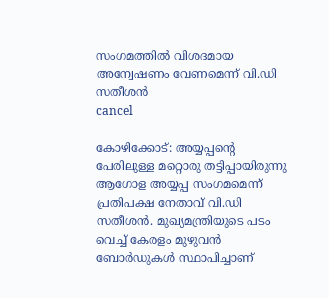സംഗമത്തിൽ വിശദമായ അന്വേഷണം വേണമെന്ന് വി.ഡി സതീശൻ
cancel

കോഴിക്കോട്: അയ്യപ്പന്റെ പേരിലുള്ള മറ്റൊരു തട്ടിപ്പായിരുന്നു ആഗോള അയ്യപ്പ സംഗമമെന്ന് പ്രതിപക്ഷ നേതാവ് വി.ഡി സതീശൻ. മുഖ്യമന്ത്രിയുടെ പടം വെച്ച് കേരളം മുഴുവന്‍ ബോര്‍ഡുകള്‍ സ്ഥാപിച്ചാണ്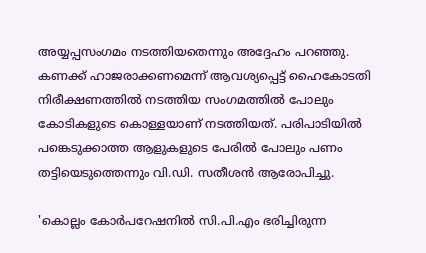അയ്യപ്പസംഗമം നടത്തിയതെന്നും അദ്ദേഹം പറഞ്ഞു. കണക്ക് ഹാജരാക്കണമെന്ന് ആവശ്യപ്പെട്ട് ഹൈകോടതി നിരീക്ഷണത്തില്‍ നടത്തിയ സംഗമത്തില്‍ പോലും കോടികളുടെ കൊള്ളയാണ് നടത്തിയത്. പരിപാടിയില്‍ പങ്കെടുക്കാത്ത ആളുകളുടെ പേരില്‍ പോലും പണം തട്ടിയെടുത്തെന്നും വി.ഡി. സതീശൻ ആരോപിച്ചു.

'കൊല്ലം കോര്‍പറേഷനില്‍ സി.പി.എം ഭരിച്ചിരുന്ന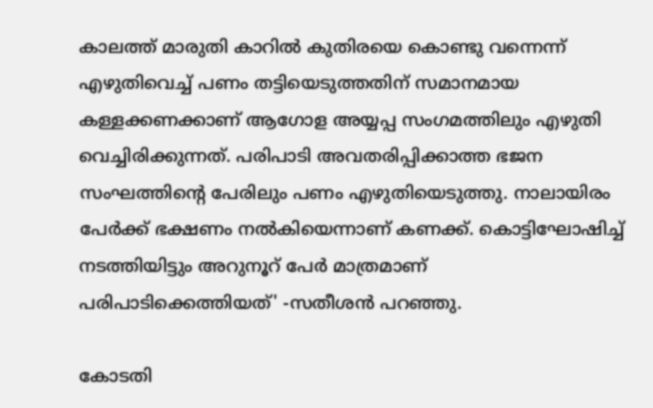കാലത്ത് മാരുതി കാറില്‍ കുതിരയെ കൊണ്ടു വന്നെന്ന് എഴുതിവെച്ച് പണം തട്ടിയെടുത്തതിന് സമാനമായ കള്ളക്കണക്കാണ് ആഗോള അയ്യപ്പ സംഗമത്തിലും എഴുതി വെച്ചിരിക്കുന്നത്. പരിപാടി അവതരിപ്പിക്കാത്ത ഭജന സംഘത്തിന്റെ പേരിലും പണം എഴുതിയെടുത്തു. നാലായിരം പേര്‍ക്ക് ഭക്ഷണം നല്‍കിയെന്നാണ് കണക്ക്. കൊട്ടിഘോഷിച്ച് നടത്തിയിട്ടും അറുനൂറ് പേര്‍ മാത്രമാണ് പരിപാടിക്കെത്തിയത്' -സതീശൻ പറഞ്ഞു.

കോടതി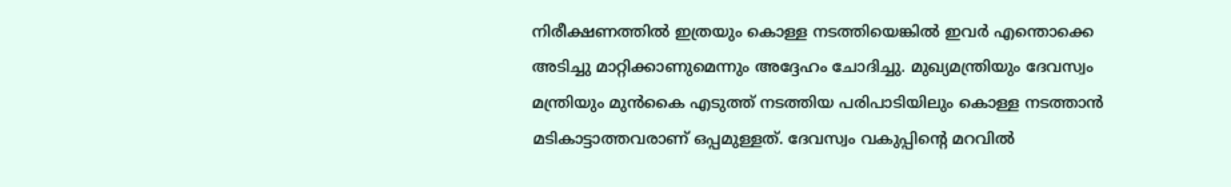നിരീക്ഷണത്തില്‍ ഇത്രയും കൊള്ള നടത്തിയെങ്കില്‍ ഇവര്‍ എന്തൊക്കെ അടിച്ചു മാറ്റിക്കാണുമെന്നും അദ്ദേഹം ചോദിച്ചു. മുഖ്യമന്ത്രിയും ദേവസ്വം മന്ത്രിയും മുന്‍കൈ എടുത്ത് നടത്തിയ പരിപാടിയിലും കൊള്ള നടത്താന്‍ മടികാട്ടാത്തവരാണ് ഒപ്പമുള്ളത്. ദേവസ്വം വകുപ്പിന്റെ മറവില്‍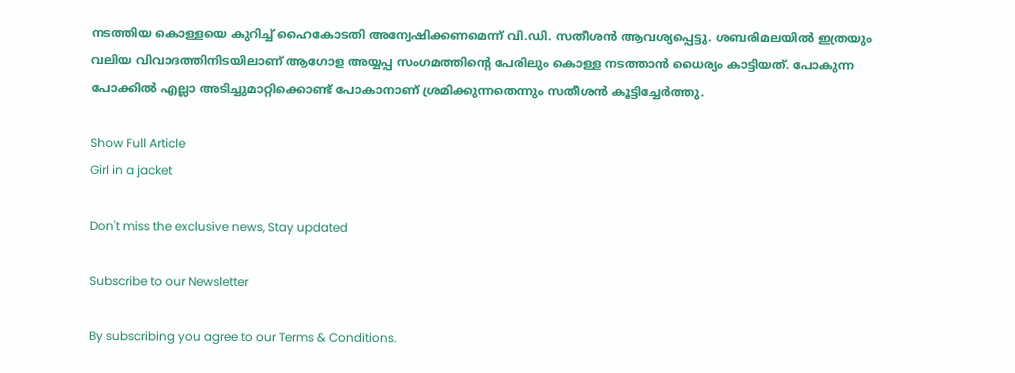നടത്തിയ കൊള്ളയെ കുറിച്ച് ഹൈകോടതി അന്വേഷിക്കണമെന്ന് വി.ഡി. സതീശൻ ആവശ്യപ്പെട്ടു. ശബരിമലയില്‍ ഇത്രയും വലിയ വിവാദത്തിനിടയിലാണ് ആഗോള അയ്യപ്പ സംഗമത്തിന്റെ പേരിലും കൊള്ള നടത്താന്‍ ധൈര്യം കാട്ടിയത്. പോകുന്ന പോക്കില്‍ എല്ലാ അടിച്ചുമാറ്റിക്കൊണ്ട് പോകാനാണ് ശ്രമിക്കുന്നതെന്നും സതീശൻ കൂട്ടിച്ചേർത്തു.

Show Full Article
Girl in a jacket

Don't miss the exclusive news, Stay updated

Subscribe to our Newsletter

By subscribing you agree to our Terms & Conditions.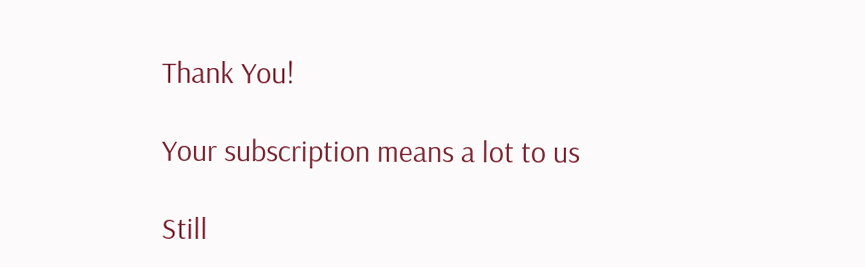Thank You!

Your subscription means a lot to us

Still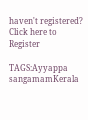haven't registered? Click here to Register

TAGS:Ayyappa sangamamKerala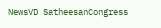NewsVD SatheesanCongress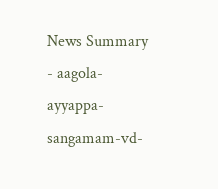News Summary - aagola-ayyappa-sangamam-vd-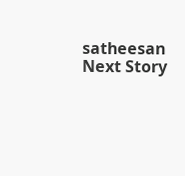satheesan
Next Story